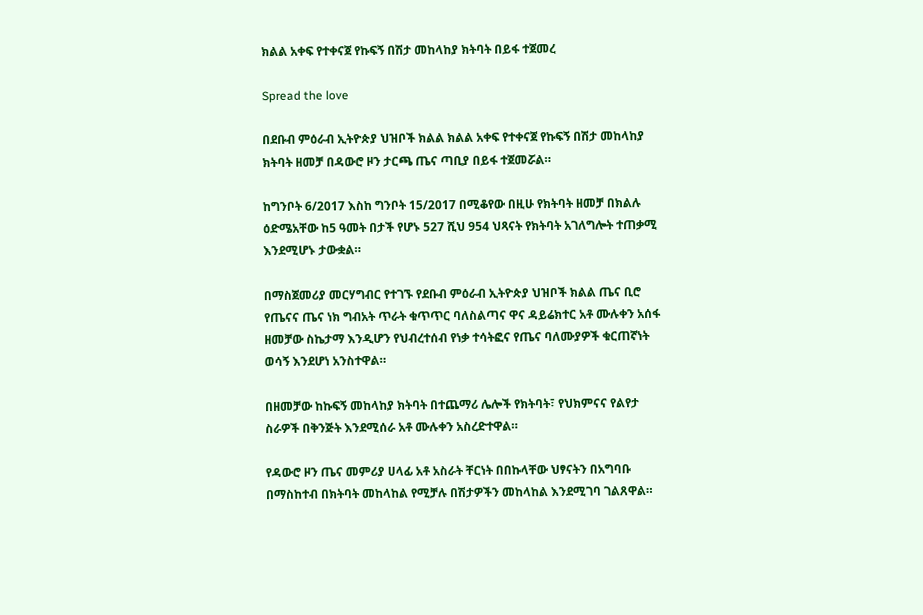ክልል አቀፍ የተቀናጀ የኩፍኝ በሽታ መከላከያ ክትባት በይፋ ተጀመረ

Spread the love

በደቡብ ምዕራብ ኢትዮጵያ ህዝቦች ክልል ክልል አቀፍ የተቀናጀ የኩፍኝ በሽታ መከላከያ ክትባት ዘመቻ በዳውሮ ዞን ታርጫ ጤና ጣቢያ በይፋ ተጀመሯል።

ከግንቦት 6/2017 እስከ ግንቦት 15/2017 በሚቆየው በዚሁ የክትባት ዘመቻ በክልሉ ዕድሜአቸው ከ5 ዓመት በታች የሆኑ 527 ሺህ 954 ህጻናት የክትባት አገለግሎት ተጠቃሚ እንደሚሆኑ ታውቋል።

በማስጀመሪያ መርሃግብር የተገኙ የደቡብ ምዕራብ ኢትዮጵያ ህዝቦች ክልል ጤና ቢሮ የጤናና ጤና ነክ ግብአት ጥራት ቁጥጥር ባለስልጣና ዋና ዳይሬክተር አቶ ሙሉቀን አሰፋ ዘመቻው ስኬታማ እንዲሆን የህብረተሰብ የነቃ ተሳትፎና የጤና ባለሙያዎች ቁርጠኛነት ወሳኝ እንደሆነ አንስተዋል።

በዘመቻው ከኩፍኝ መከላከያ ክትባት በተጨማሪ ሌሎች የክትባት፣ የህክምናና የልየታ ስራዎች በቅንጅት እንደሚሰራ አቶ ሙሉቀን አስረድተዋል።

የዳውሮ ዞን ጤና መምሪያ ሀላፊ አቶ አስራት ቸርነት በበኩላቸው ህፃናትን በአግባቡ በማስከተብ በክትባት መከላከል የሚቻሉ በሽታዎችን መከላከል እንደሚገባ ገልጸዋል።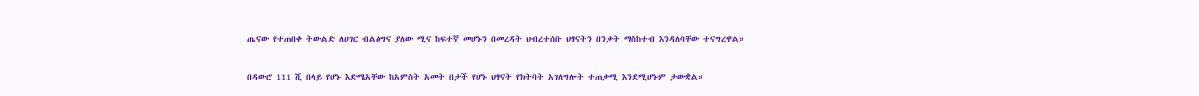ጤናው የተጠበቀ ትውልድ ለሀገር ብልፅግና ያለው ሚና ከፍተኛ መሆኑን በመረዳት ህብረተሰቡ ህፃናትን በንቃት ማስከተብ እንዳለባቸው ተናግረዋል።

በዳውሮ 111 ሺ በላይ የሆኑ እድሜአቸው ከአምስት አመት በታች የሆኑ ህፃናት የክትባት አገለግሎት ተጠቃሚ እንደሚሆኑም ታውቋል።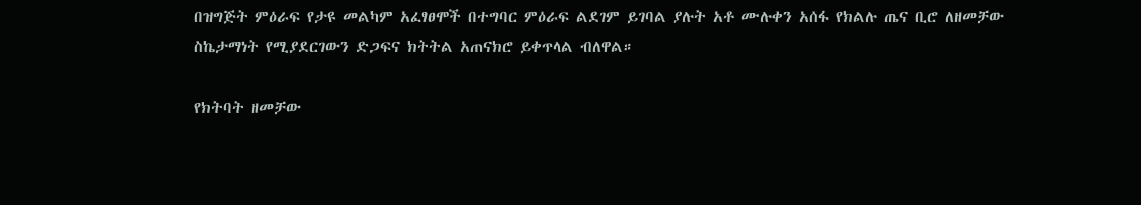በዝግጅት ምዕራፍ የታዩ መልካም አፈፃፀሞች በተግባር ምዕራፍ ልደገም ይገባል ያሉት አቶ ሙሉቀን አሰፋ የክልሉ ጤና ቢሮ ለዘመቻው ስኬታማነት የሚያደርገውን ድጋፍና ክትትል አጠናክሮ ይቀጥላል ብለዋል።

የክትባት ዘመቻው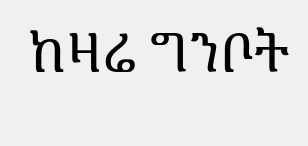ከዛሬ ግንቦት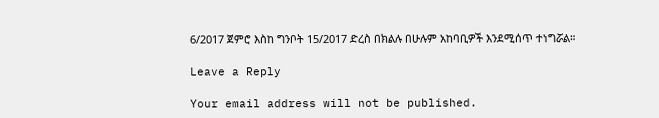6/2017 ጀምሮ እስከ ግንቦት 15/2017 ድረስ በክልሉ በሁሉም አከባቢዎች እንደሚሰጥ ተነግሯል።

Leave a Reply

Your email address will not be published.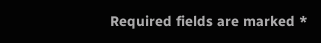Required fields are marked *